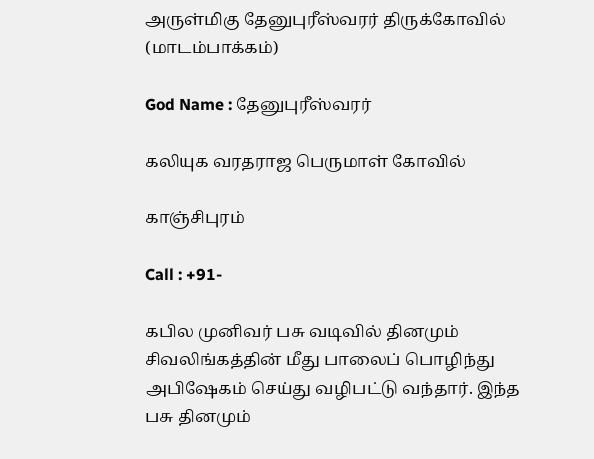அருள்மிகு தேனுபுரீஸ்வரர் திருக்கோவில் (மாடம்பாக்கம்)

God Name : தேனுபுரீஸ்வரர்

கலியுக வரதராஜ பெருமாள் கோவில்

காஞ்சிபுரம்

Call : +91-

கபில முனிவர் பசு வடிவில் தினமும் சிவலிங்கத்தின் மீது பாலைப் பொழிந்து அபிஷேகம் செய்து வழிபட்டு வந்தார். இந்த பசு தினமும்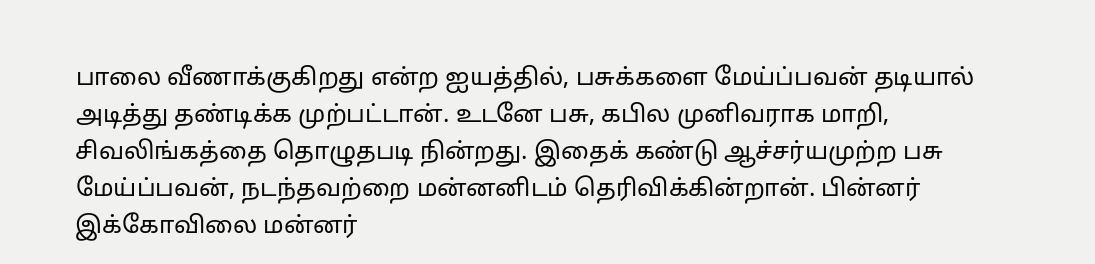பாலை வீணாக்குகிறது என்ற ஐயத்தில், பசுக்களை மேய்ப்பவன் தடியால் அடித்து தண்டிக்க முற்பட்டான். உடனே பசு, கபில முனிவராக மாறி, சிவலிங்கத்தை தொழுதபடி நின்றது. இதைக் கண்டு ஆச்சர்யமுற்ற பசு மேய்ப்பவன், நடந்தவற்றை மன்னனிடம் தெரிவிக்கின்றான். பின்னர் இக்கோவிலை மன்னர்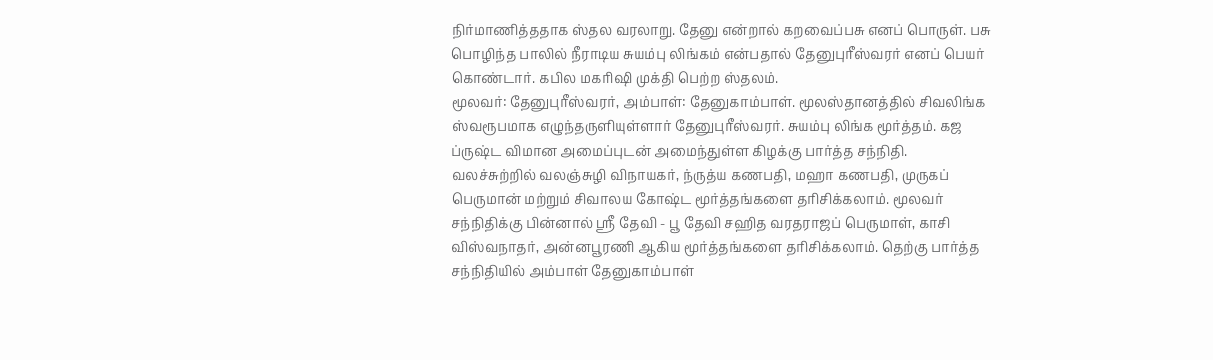நிர்மாணித்ததாக ஸ்தல வரலாறு. தேனு என்றால் கறவைப்பசு எனப் பொருள். பசு பொழிந்த பாலில் நீராடிய சுயம்பு லிங்கம் என்பதால் தேனுபுரீஸ்வரர் எனப் பெயர் கொண்டார். கபில மகரிஷி முக்தி பெற்ற ஸ்தலம்.
மூலவர்: தேனுபுரீஸ்வரர், அம்பாள்: தேனுகாம்பாள். மூலஸ்தானத்தில் சிவலிங்க ஸ்வரூபமாக எழுந்தருளியுள்ளார் தேனுபுரீஸ்வரர். சுயம்பு லிங்க மூர்த்தம். கஜ ப்ருஷ்ட விமான அமைப்புடன் அமைந்துள்ள கிழக்கு பார்த்த சந்நிதி. வலச்சுற்றில் வலஞ்சுழி விநாயகர், ந்ருத்ய கணபதி, மஹா கணபதி, முருகப் பெருமான் மற்றும் சிவாலய கோஷ்ட மூர்த்தங்களை தரிசிக்கலாம். மூலவர் சந்நிதிக்கு பின்னால் ஸ்ரீ தேவி - பூ தேவி சஹித வரதராஜப் பெருமாள், காசி விஸ்வநாதர், அன்னபூரணி ஆகிய மூர்த்தங்களை தரிசிக்கலாம். தெற்கு பார்த்த சந்நிதியில் அம்பாள் தேனுகாம்பாள்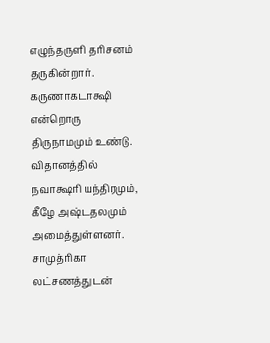எழுந்தருளி தரிசனம் தருகின்றார். கருணாகடாக்ஷி என்றொரு திருநாமமும் உண்டு. விதானத்தில் நவாக்ஷரி யந்திரமும், கீழே அஷ்டதலமும் அமைத்துள்ளனர். சாமுத்ரிகா லட்சணத்துடன்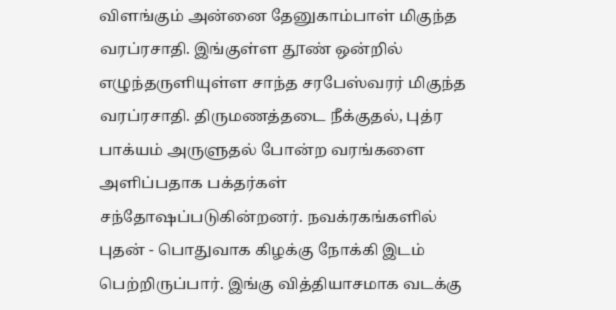விளங்கும் அன்னை தேனுகாம்பாள் மிகுந்த வரப்ரசாதி. இங்குள்ள தூண் ஒன்றில் எழுந்தருளியுள்ள சாந்த சரபேஸ்வரர் மிகுந்த வரப்ரசாதி. திருமணத்தடை நீக்குதல், புத்ர பாக்யம் அருளுதல் போன்ற வரங்களை அளிப்பதாக பக்தர்கள் சந்தோஷப்படுகின்றனர். நவக்ரகங்களில் புதன் - பொதுவாக கிழக்கு நோக்கி இடம் பெற்றிருப்பார். இங்கு வித்தியாசமாக வடக்கு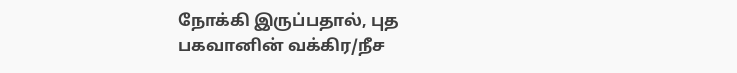நோக்கி இருப்பதால், புத பகவானின் வக்கிர/நீச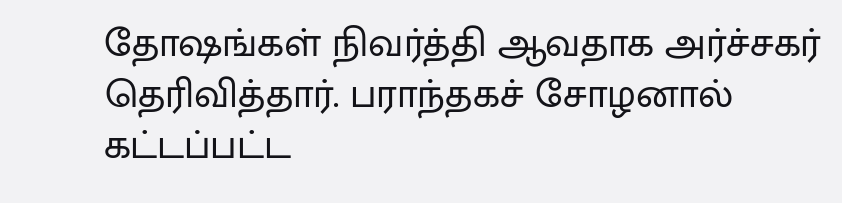தோஷங்கள் நிவர்த்தி ஆவதாக அர்ச்சகர் தெரிவித்தார். பராந்தகச் சோழனால் கட்டப்பட்ட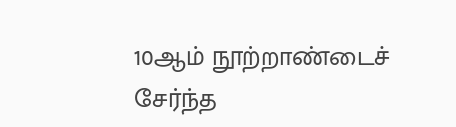10ஆம் நூற்றாண்டைச் சேர்ந்த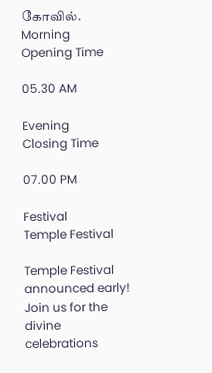கோவில்.
Morning
Opening Time

05.30 AM

Evening
Closing Time

07.00 PM

Festival
Temple Festival

Temple Festival announced early! Join us for the divine celebrations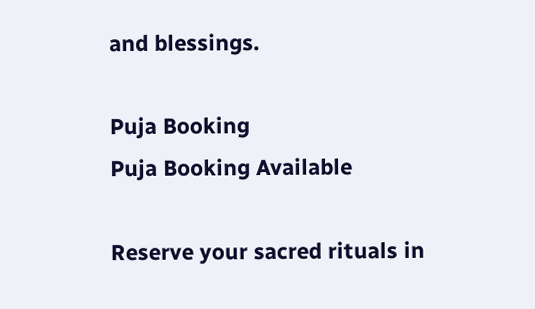and blessings.

Puja Booking
Puja Booking Available

Reserve your sacred rituals in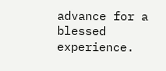advance for a blessed experience.